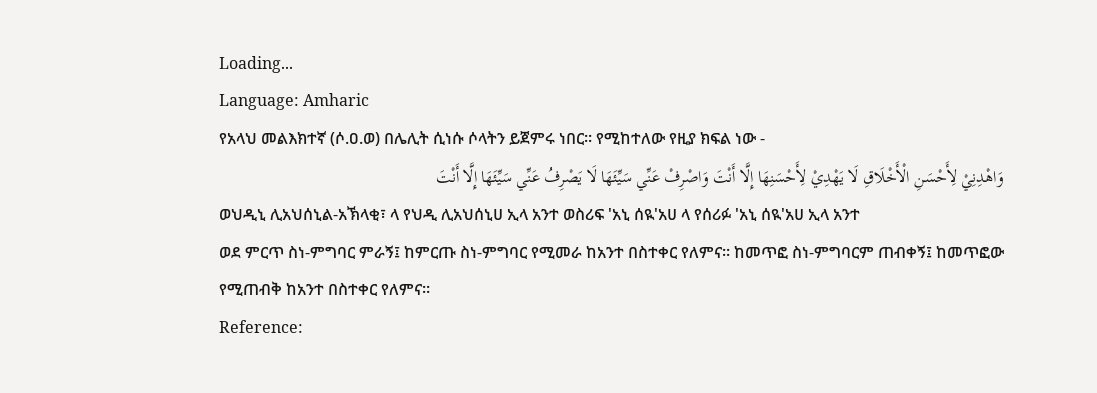Loading...
Language: Amharic
የአላህ መልእክተኛ (ሶ.ዐ.ወ) በሌሊት ሲነሱ ሶላትን ይጀምሩ ነበር። የሚከተለው የዚያ ክፍል ነው -
وَاهْدِنِيْ لِأَحْسَنِ الْأَخْلَاقِ لَا يَهْدِيْ لِأَحْسَنِهَا إِلَّا أَنْتَ وَاصْرِفْ عَنِّي سَيِّئَهَا لَا يَصْرِفُ عَنِّي سَيِّئَهَا إِلَّا أَنْتَ
ወህዲኒ ሊአህሰኒል-አኽላቂ፣ ላ የህዲ ሊአህሰኒሀ ኢላ አንተ ወስሪፍ 'አኒ ሰዪ'አሀ ላ የሰሪፉ 'አኒ ሰዪ'አሀ ኢላ አንተ
ወደ ምርጥ ስነ-ምግባር ምራኝ፤ ከምርጡ ስነ-ምግባር የሚመራ ከአንተ በስተቀር የለምና። ከመጥፎ ስነ-ምግባርም ጠብቀኝ፤ ከመጥፎው የሚጠብቅ ከአንተ በስተቀር የለምና።
Reference: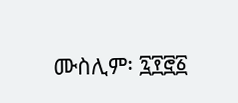ሙስሊም፡ ፯፻፸፩